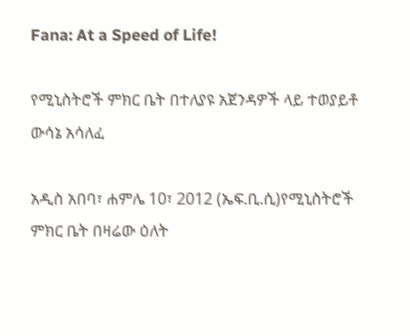Fana: At a Speed of Life!

የሚኒስትሮች ምክር ቤት በተለያዩ አጀንዳዎች ላይ ተወያይቶ ውሳኔ አሳለፈ

አዲስ አበባ፣ ሐምሌ 10፣ 2012 (ኤፍ.ቢ.ሲ)የሚኒስትሮች ምክር ቤት በዛሬው ዕለት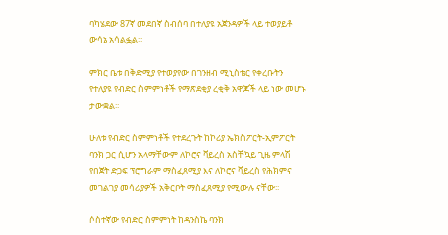ባካሄደው 87ኛ መደበኛ ስብሰባ በተለያዩ አጀንዳዎች ላይ ተወያይቶ ውሳኔ አሳልፏል፡፡

ምክር ቤቱ በቅድሚያ የተወያየው በገንዘብ ሚኒስቴር የቀረቡትን የተለያዩ የብድር ስምምነቶች የማጽደቂያ ረቂቅ አዋጆች ላይ ነው መሆኑ ታውቋል፡፡

ሁለቱ የብድር ስምምነቶች የተደረጉት ከኮሪያ ኤክስፖርት-ኢምፖርት ባንክ ጋር ሲሆን አላማቸውም ለኮሮና ቫይረስ አስቸኳይ ጊዜ ምላሽ የበጀት ድጋፍ ፕሮግራም ማስፈጸሚያ እና ለኮሮና ቫይረስ የሕክምና መገልገያ መሳሪያዎች አቅርቦት ማስፈጸሚያ የሚውሉ ናቸው፡፡

ሶስተኛው የብድር ስምምነት ከዳንስኬ ባንክ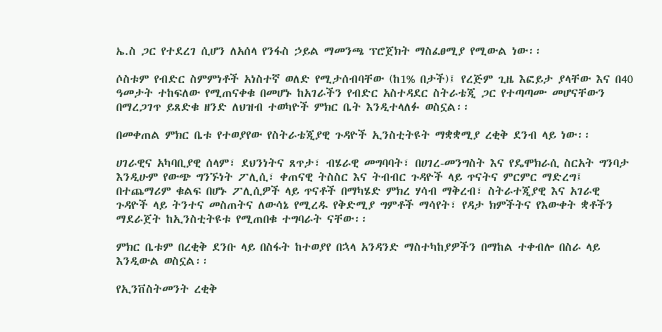ኤ.ስ ጋር የተደረገ ሲሆን ለአሰላ የንፋስ ኃይል ማመንጫ ፕሮጀክት ማስፈፀሚያ የሚውል ነው፡፡

ሶስቱም የብድር ስምምነቶች አነስተኛ ወለድ የሚታሰብባቸው (ከ1% በታች)፤ የረጅም ጊዜ እፎይታ ያላቸው እና በ40 ዓመታት ተከፍለው የሚጠናቀቁ በመሆኑ ከአገራችን የብድር አስተዳደር ስትራቴጂ ጋር የተጣጣሙ መሆናቸውን በማረጋገጥ ይጸድቁ ዘንድ ለህዝብ ተወካዮች ምክር ቤት እንዲተላለፉ ወስኗል፡፡

በመቀጠል ምክር ቤቱ የተወያየው የስትራቴጂያዊ ጉዳዮች ኢንስቲትዩት ማቋቋሚያ ረቂቅ ደንብ ላይ ነው፡፡

ሀገራዊና አካባቢያዊ ሰላም፣ ደህንነትና ጸጥታ፣ ብሄራዊ መግባባት፣ በሀገረ-መንግስት እና የዴሞክራሲ ስርአት ግንባታ እንዲሁም የውጭ ግንኙነት ፖሊሲ፣ ቀጠናዊ ትስስር እና ትብብር ጉዳዮች ላይ ጥናትና ምርምር ማድረግ፤ በተጨማሪም ቁልፍ በሆኑ ፖሊሲዎች ላይ ጥናቶች በማካሄድ ምክረ ሃሳብ ማቅረብ፣ ስትራተጂያዊ እና አገራዊ ጉዳዮች ላይ ትንተና መስጠትና ለውሳኔ የሚረዱ የቅድሚያ ግምቶች ማሳየት፣ የዳታ ክምችትና የእውቀት ቋቶችን ማደራጀት ከኢንስቲትዩቱ የሚጠበቁ ተግባራት ናቸው፡፡

ምክር ቤቱም በረቂቅ ደንቡ ላይ በስፋት ከተወያየ በኋላ አንዳንድ ማስተካከያዎችን በማከል ተቀብሎ በስራ ላይ እንዲውል ወስኗል፡፡

የኢንቨስትመንት ረቂቅ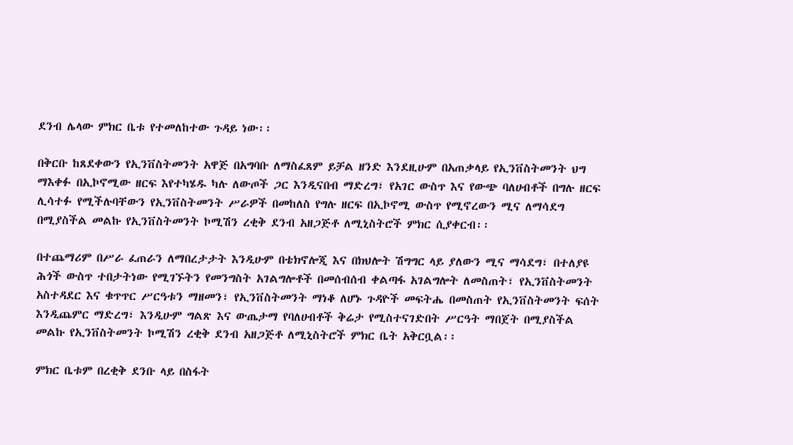ደንብ ሌላው ምክር ቤቱ የተመለከተው ጉዳይ ነው፡፡

በቅርቡ ከጸደቀውን የኢንቨስትመንት አዋጅ በአግባቡ ለማስፈጸም ይቻል ዘንድ እንደዚሁም በአጠቃላይ የኢንቨስትመንት ህግ ማእቀፉ በኢኮኖሚው ዘርፍ እየተካሄዱ ካሉ ለውጦች ጋር እንዲናበብ ማድረግ፣ የአገር ውስጥ እና የውጭ ባለሀብቶች በግሉ ዘርፍ ሊሳተፉ የሚችሉባቸውን የኢንቨስትመንት ሥራዎች በመከለስ የግሉ ዘርፍ በኢኮኖሚ ውስጥ የሚኖረውን ሚና ለማሳደግ በሚያስችል መልኩ የኢንቨስትመንት ኮሚሽን ረቂቅ ደንብ አዘጋጅቶ ለሚኒስትሮች ምክር ሲያቀርብ፡፡

በተጨማሪም በሥራ ፈጠራን ለማበረታታት እንዲሁም በቴክኖሎጂ እና በክህሎት ሽግግር ላይ ያለውን ሚና ማሳደግ፣ በተለያዩ ሕጎች ውስጥ ተበታትነው የሚገኙትን የመንግስት አገልግሎቶች በመሰብሰብ ቀልጣፋ አገልግሎት ለመስጠት፣ የኢንቨስትመንት አስተዳደር እና ቁጥጥር ሥርዓቱን ማዘመን፣ የኢንቨስትመንት ማነቆ ለሆኑ ጉዳዮች መፍትሔ በመስጠት የኢንቨስትመንት ፍሰት እንዲጨምር ማድረግ፣ እንዲሁም ግልጽ እና ውጤታማ የባለሀብቶች ቅሬታ የሚስተናገድበት ሥርዓት ማበጀት በሚያስችል መልኩ የኢንቨስትመንት ኮሚሽን ረቂቅ ደንብ አዘጋጅቶ ለሚኒስትሮች ምክር ቤት አቅርቧል፡፡

ምክር ቤቱም በረቂቅ ደንቡ ላይ በስፋት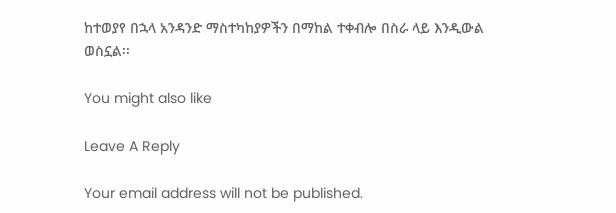ከተወያየ በኋላ አንዳንድ ማስተካከያዎችን በማከል ተቀብሎ በስራ ላይ እንዲውል ወስኗል፡፡

You might also like

Leave A Reply

Your email address will not be published.